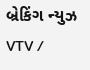બ્રેકિંગ ન્યુઝ
VTV /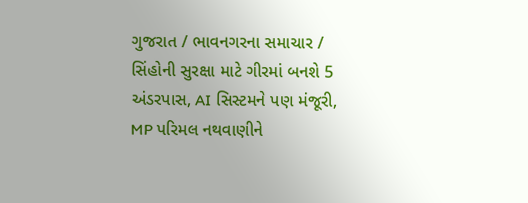ગુજરાત / ભાવનગરના સમાચાર / સિંહોની સુરક્ષા માટે ગીરમાં બનશે 5 અંડરપાસ, AI સિસ્ટમને પણ મંજૂરી, MP પરિમલ નથવાણીને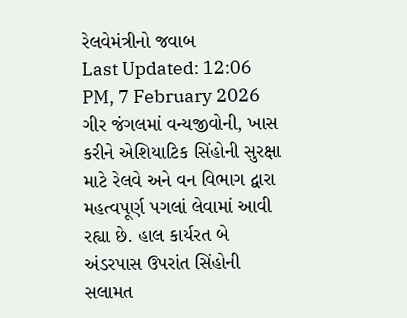રેલવેમંત્રીનો જવાબ
Last Updated: 12:06 PM, 7 February 2026
ગીર જંગલમાં વન્યજીવોની, ખાસ કરીને એશિયાટિક સિંહોની સુરક્ષા માટે રેલવે અને વન વિભાગ દ્વારા મહત્વપૂર્ણ પગલાં લેવામાં આવી રહ્યા છે. હાલ કાર્યરત બે અંડરપાસ ઉપરાંત સિંહોની સલામત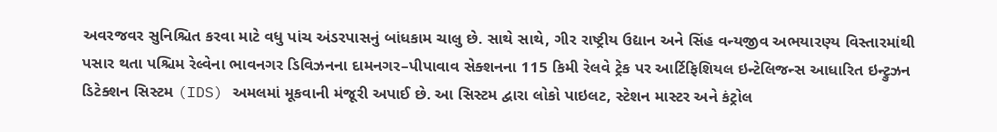અવરજવર સુનિશ્ચિત કરવા માટે વધુ પાંચ અંડરપાસનું બાંધકામ ચાલુ છે. સાથે સાથે, ગીર રાષ્ટ્રીય ઉદ્યાન અને સિંહ વન્યજીવ અભયારણ્ય વિસ્તારમાંથી પસાર થતા પશ્ચિમ રેલ્વેના ભાવનગર ડિવિઝનના દામનગર–પીપાવાવ સેક્શનના 115 કિમી રેલવે ટ્રેક પર આર્ટિફિશિયલ ઇન્ટેલિજન્સ આધારિત ઇન્ટ્રુઝન ડિટેક્શન સિસ્ટમ (IDS) અમલમાં મૂકવાની મંજૂરી અપાઈ છે. આ સિસ્ટમ દ્વારા લોકો પાઇલટ, સ્ટેશન માસ્ટર અને કંટ્રોલ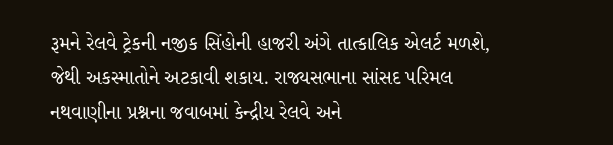રૂમને રેલવે ટ્રેકની નજીક સિંહોની હાજરી અંગે તાત્કાલિક એલર્ટ મળશે, જેથી અકસ્માતોને અટકાવી શકાય. રાજ્યસભાના સાંસદ પરિમલ નથવાણીના પ્રશ્નના જવાબમાં કેન્દ્રીય રેલવે અને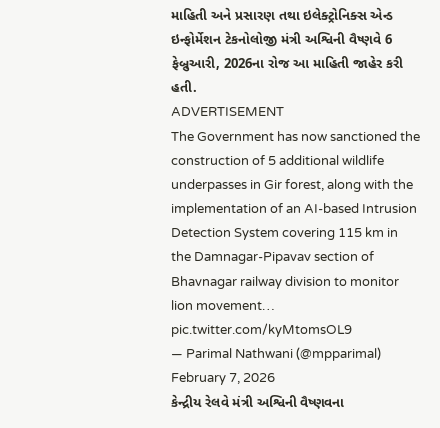માહિતી અને પ્રસારણ તથા ઇલેક્ટ્રોનિક્સ એન્ડ ઇન્ફોર્મેશન ટેકનોલોજી મંત્રી અશ્વિની વૈષ્ણવે 6 ફેબ્રુઆરી, 2026ના રોજ આ માહિતી જાહેર કરી હતી.
ADVERTISEMENT
The Government has now sanctioned the construction of 5 additional wildlife underpasses in Gir forest, along with the implementation of an AI-based Intrusion Detection System covering 115 km in the Damnagar-Pipavav section of Bhavnagar railway division to monitor lion movement… pic.twitter.com/kyMtomsOL9
— Parimal Nathwani (@mpparimal) February 7, 2026
કેન્દ્રીય રેલવે મંત્રી અશ્વિની વૈષ્ણવના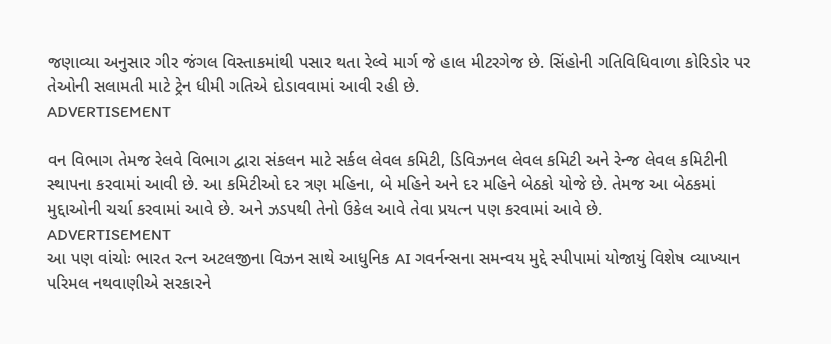જણાવ્યા અનુસાર ગીર જંગલ વિસ્તાકમાંથી પસાર થતા રેલ્વે માર્ગ જે હાલ મીટરગેજ છે. સિંહોની ગતિવિધિવાળા કોરિડોર પર તેઓની સલામતી માટે ટ્રેન ધીમી ગતિએ દોડાવવામાં આવી રહી છે.
ADVERTISEMENT

વન વિભાગ તેમજ રેલવે વિભાગ દ્વારા સંકલન માટે સર્કલ લેવલ કમિટી, ડિવિઝનલ લેવલ કમિટી અને રેન્જ લેવલ કમિટીની સ્થાપના કરવામાં આવી છે. આ કમિટીઓ દર ત્રણ મહિના, બે મહિને અને દર મહિને બેઠકો યોજે છે. તેમજ આ બેઠકમાં મુદ્દાઓની ચર્ચા કરવામાં આવે છે. અને ઝડપથી તેનો ઉકેલ આવે તેવા પ્રયત્ન પણ કરવામાં આવે છે.
ADVERTISEMENT
આ પણ વાંચોઃ ભારત રત્ન અટલજીના વિઝન સાથે આધુનિક AI ગવર્નન્સના સમન્વય મુદ્દે સ્પીપામાં યોજાયું વિશેષ વ્યાખ્યાન
પરિમલ નથવાણીએ સરકારને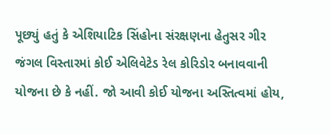પૂછ્યું હતું કે એશિયાટિક સિંહોના સંરક્ષણના હેતુસર ગીર જંગલ વિસ્તારમાં કોઈ એલિવેટેડ રેલ કોરિડોર બનાવવાની યોજના છે કે નહીં. જો આવી કોઈ યોજના અસ્તિત્વમાં હોય,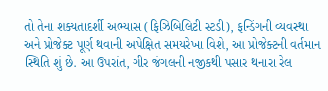તો તેના શક્યતાદર્શી અભ્યાસ (ફિઝિબિલિટી સ્ટડી), ફન્ડિંગની વ્યવસ્થા અને પ્રોજેક્ટ પૂર્ણ થવાની અપેક્ષિત સમયરેખા વિશે, આ પ્રોજેક્ટની વર્તમાન સ્થિતિ શું છે. આ ઉપરાંત, ગીર જંગલની નજીકથી પસાર થનારા રેલ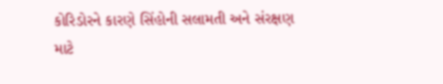કોરિડોરને કારણે સિંહોની સલામતી અને સંરક્ષણ માટે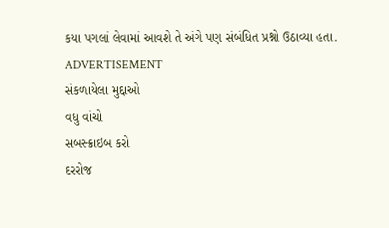કયા પગલાં લેવામાં આવશે તે અંગે પણ સંબંધિત પ્રશ્નો ઉઠાવ્યા હતા.
ADVERTISEMENT
સંકળાયેલા મુદ્દાઓ
વધુ વાંચો
સબસ્ક્રાઇબ કરો
દરરોજ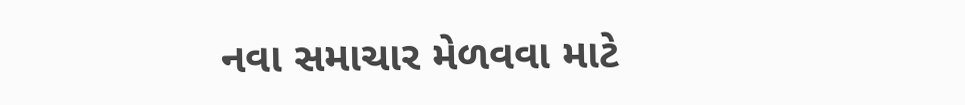નવા સમાચાર મેળવવા માટે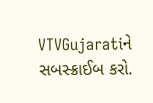VTVGujaratiને સબસ્ક્રાઈબ કરો.